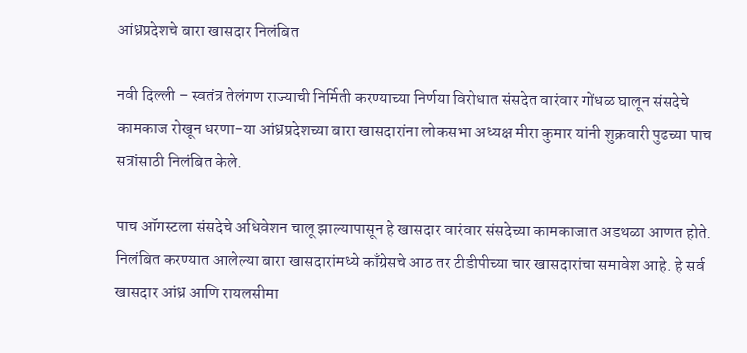आंध्रप्रदेशचे बारा खासदार निलंबित

नवी दिल्ली – स्वतंत्र तेलंगण राज्याची निर्मिती करण्याच्या निर्णया विरोधात संसदेत वारंवार गोंधळ घालून संसदेचे कामकाज रोखून धरणा-या आंध्रप्रदेशच्या बारा खासदारांना लोकसभा अध्यक्ष मीरा कुमार यांनी शुक्रवारी पुढच्या पाच सत्रांसाठी निलंबित केले.

पाच ऑगस्टला संसदेचे अधिवेशन चालू झाल्यापासून हे खासदार वारंवार संसदेच्या कामकाजात अडथळा आणत होते. निलंबित करण्यात आलेल्या बारा खासदारांमध्ये काँग्रेसचे आठ तर टीडीपीच्या चार खासदारांचा समावेश आहे. हे सर्व खासदार आंध्र आणि रायलसीमा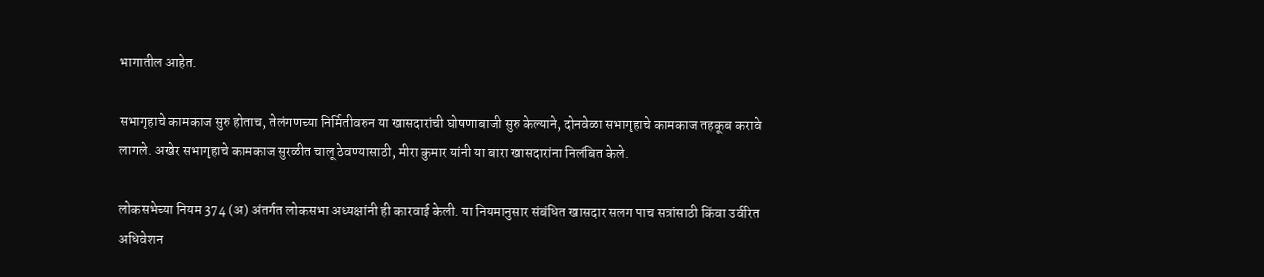भागातील आहेत.

सभागृहाचे कामकाज सुरु होताच, तेलंगणच्या निर्मितीवरुन या खासदारांची घोषणाबाजी सुरु केल्याने, दोनवेळा सभागृहाचे कामकाज तहकूब करावे लागले. अखेर सभागृहाचे कामकाज सुरळीत चालू ठेवण्यासाठी, मीरा कुमार यांनी या बारा खासदारांना निलंबित केले.

लोकसभेच्या नियम 374 (अ) अंतर्गत लोकसभा अध्यक्षांनी ही कारवाई केली. या नियमानुसार संबंधित खासदार सलग पाच सत्रांसाठी किंवा उर्वरित अधिवेशन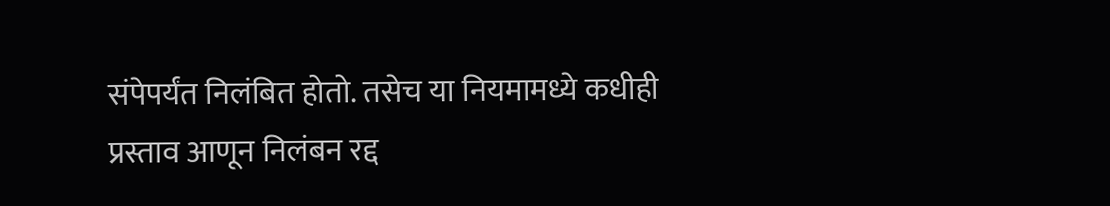संपेपर्यंत निलंबित होतो. तसेच या नियमामध्ये कधीही प्रस्ताव आणून निलंबन रद्द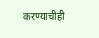करण्याचीही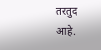तरतुद आहे.